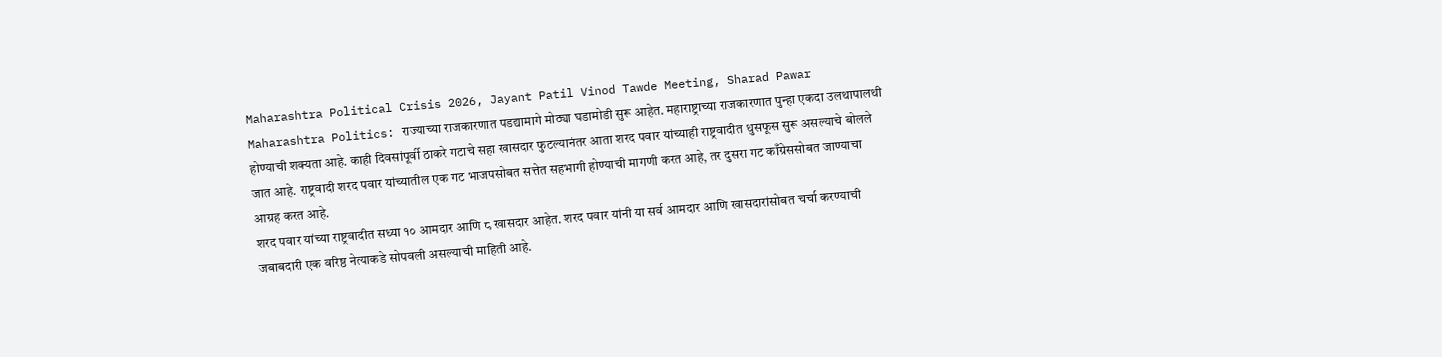Maharashtra Political Crisis 2026, Jayant Patil Vinod Tawde Meeting, Sharad Pawar
Maharashtra Politics: राज्याच्या राजकारणात पडद्यामागे मोठ्या घडामोडी सुरू आहेत. महाराष्ट्राच्या राजकारणात पुन्हा एकदा उलथापालथी होण्याची शक्यता आहे. काही दिवसांपूर्वी ठाकरे गटाचे सहा खासदार फुटल्यानंतर आता शरद पवार यांच्याही राष्ट्रवादीत धुसफूस सुरू असल्याचे बोलले जात आहे. राष्ट्रवादी शरद पवार यांच्यातील एक गट भाजपसोबत सत्तेत सहभागी होण्याची मागणी करत आहे, तर दुसरा गट काँग्रेससोबत जाण्याचा आग्रह करत आहे.
शरद पवार यांच्या राष्ट्रवादीत सध्या १० आमदार आणि ८ खासदार आहेत. शरद पवार यांनी या सर्व आमदार आणि खासदारांसोबत चर्चा करण्याची जबाबदारी एक वरिष्ठ नेत्याकडे सोपवली असल्याची माहिती आहे.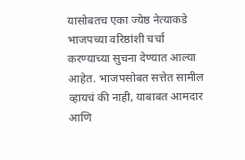यासोबतच एका ज्येष्ठ नेत्याकडे भाजपच्या वरिष्ठांशी चर्चा करण्याच्या सुचना देण्यात आल्या आहेत. भाजपसोबत सत्तेत सामील व्हायचं की नाही, याबाबत आमदार आणि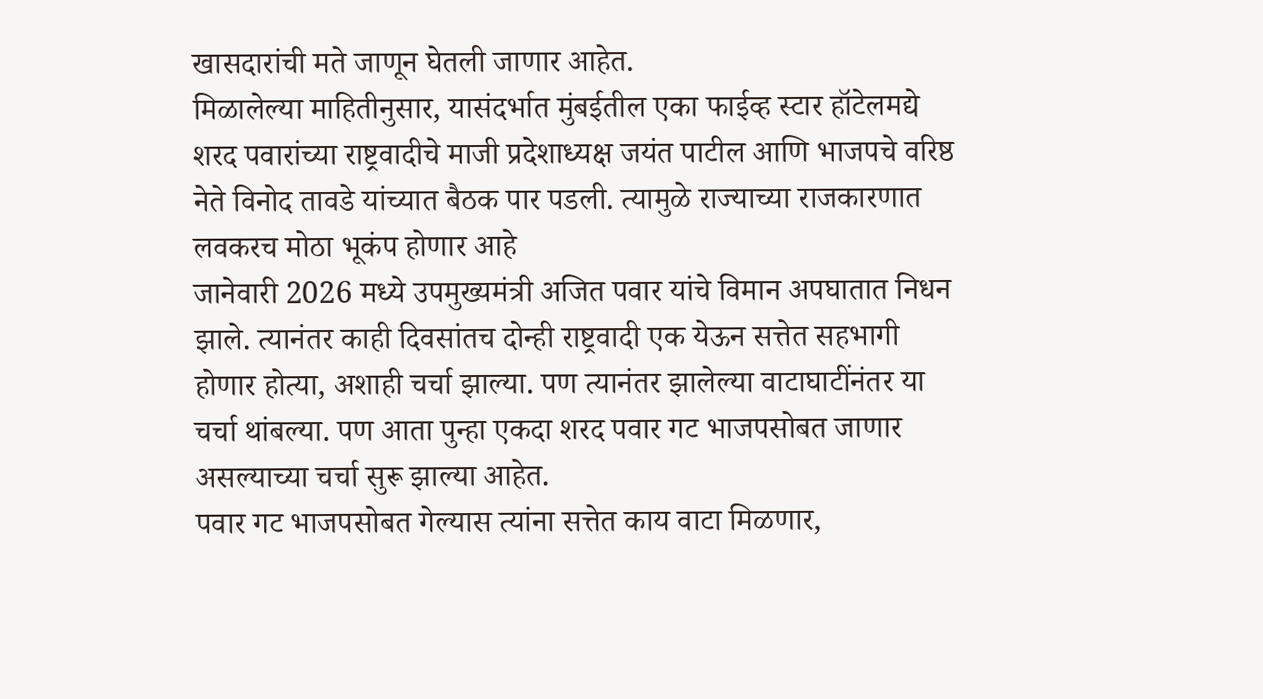खासदारांची मते जाणून घेतली जाणार आहेत.
मिळालेल्या माहितीनुसार, यासंदर्भात मुंबईतील एका फाईव्ह स्टार हॉटेलमद्ये शरद पवारांच्या राष्ट्रवादीचे माजी प्रदेशाध्यक्ष जयंत पाटील आणि भाजपचे वरिष्ठ नेते विनोद तावडे यांच्यात बैठक पार पडली. त्यामुळे राज्याच्या राजकारणात लवकरच मोठा भूकंप होणार आहे
जानेवारी 2026 मध्ये उपमुख्यमंत्री अजित पवार यांचे विमान अपघातात निधन झाले. त्यानंतर काही दिवसांतच दोन्ही राष्ट्रवादी एक येऊन सत्तेत सहभागी होणार होत्या, अशाही चर्चा झाल्या. पण त्यानंतर झालेल्या वाटाघाटींनंतर या चर्चा थांबल्या. पण आता पुन्हा एकदा शरद पवार गट भाजपसोबत जाणार असल्याच्या चर्चा सुरू झाल्या आहेत.
पवार गट भाजपसोबत गेल्यास त्यांना सत्तेत काय वाटा मिळणार,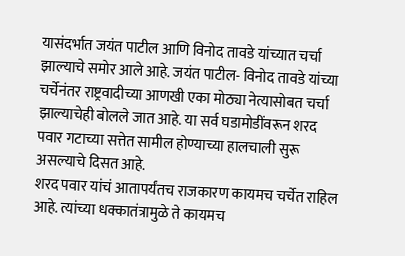यासंदर्भात जयंत पाटील आणि विनोद तावडे यांच्यात चर्चा झाल्याचे समोर आले आहे. जयंत पाटील- विनोद तावडे यांच्या चर्चेनंतर राष्ट्रवादीच्या आणखी एका मोठ्या नेत्यासोबत चर्चा झाल्याचेही बोलले जात आहे. या सर्व घडामोडींवरून शरद पवार गटाच्या सत्तेत सामील होण्याच्या हालचाली सुरू असल्याचे दिसत आहे.
शरद पवार यांचं आतापर्यंतच राजकारण कायमच चर्चेत राहिल आहे. त्यांच्या धक्कातंत्रामुळे ते कायमच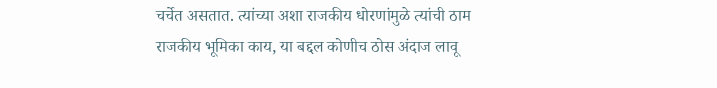चर्चेत असतात. त्यांच्या अशा राजकीय धोरणांमुळे त्यांची ठाम राजकीय भूमिका काय, या बद्दल कोणीच ठोस अंदाज लावू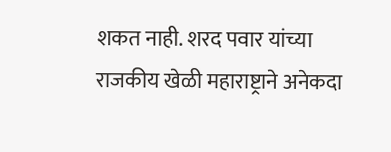शकत नाही. शरद पवार यांच्या राजकीय खेळी महाराष्ट्राने अनेकदा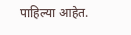पाहिल्या आहेत.